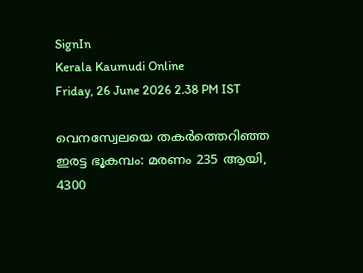SignIn
Kerala Kaumudi Online
Friday, 26 June 2026 2.38 PM IST

വെനസ്വേലയെ തക‌ർത്തെറിഞ്ഞ ഇരട്ട ഭൂകമ്പം: മരണം 235 ആയി, 4300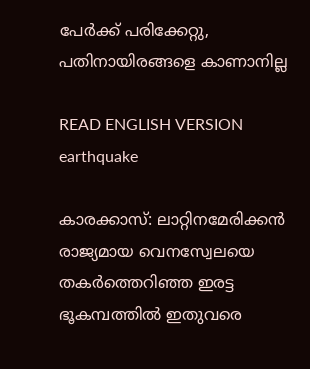പേർക്ക് പരിക്കേറ്റു, പതിനായിരങ്ങളെ കാണാനില്ല

READ ENGLISH VERSION
earthquake

കാരക്കാസ്: ലാറ്റിനമേരിക്കൻ രാജ്യമായ വെനസ്വേലയെ തകർത്തെറിഞ്ഞ ഇരട്ട ഭൂകമ്പത്തിൽ ഇതുവരെ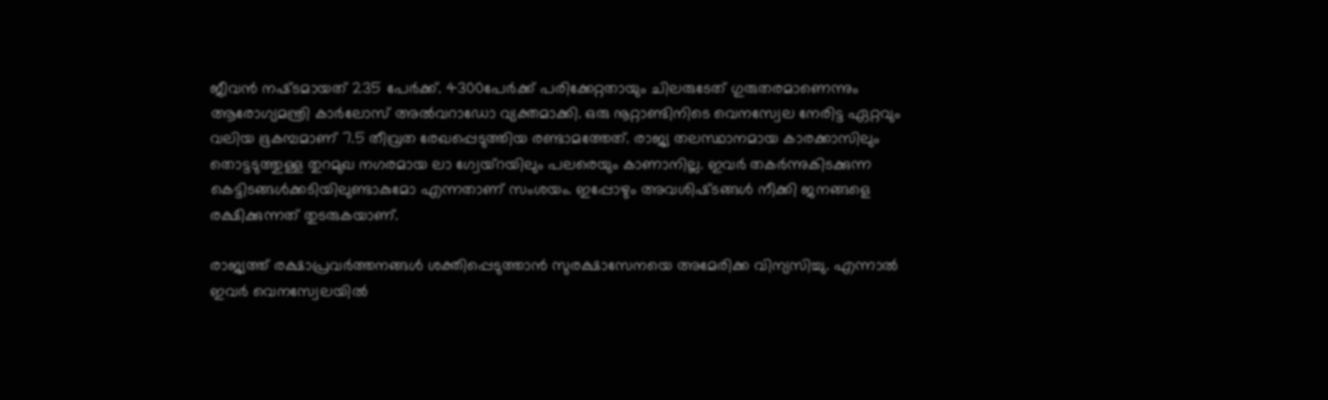ജീവൻ നഷ്‌ടമായത് 235 പേർക്ക്. 4300പേർക്ക് പരിക്കേറ്റതായും ചിലരുടേത് ഗുരുതരമാണെന്നും ആരോഗ്യമന്ത്രി കാർലോസ് അൽവറാഡോ വ്യക്തമാക്കി. ഒരു നൂറ്റാണ്ടിനിടെ വെനസ്വേല നേരിട്ട ഏറ്റവും വലിയ ഭൂകമ്പമാണ് 7.5 തീവ്രത രേഖപ്പെടുത്തിയ രണ്ടാമത്തേത്. രാജ്യ തലസ്ഥാനമായ കാരക്കാസിലും തൊട്ടടുത്തുള്ള തുറമുഖ നഗരമായ ലാ ഗ്വേയ്‌റയിലും പലരെയും കാണാനില്ല. ഇവർ തകർന്നുകിടക്കുന്ന കെട്ടിടങ്ങൾക്കടിയിലുണ്ടാകുമോ എന്നതാണ് സംശയം. ഇപ്പോഴും അവശിഷ്‌ടങ്ങൾ നീക്കി ജനങ്ങളെ രക്ഷിക്കുന്നത് തുടരുകയാണ്.

രാജ്യത്ത് രക്ഷാപ്രവർത്തനങ്ങൾ ശക്തിപ്പെടുത്താൻ സുരക്ഷാസേനയെ അമേരിക്ക വിന്യസിച്ചു. എന്നാൽ ഇവർ വെനസ്വേലയിൽ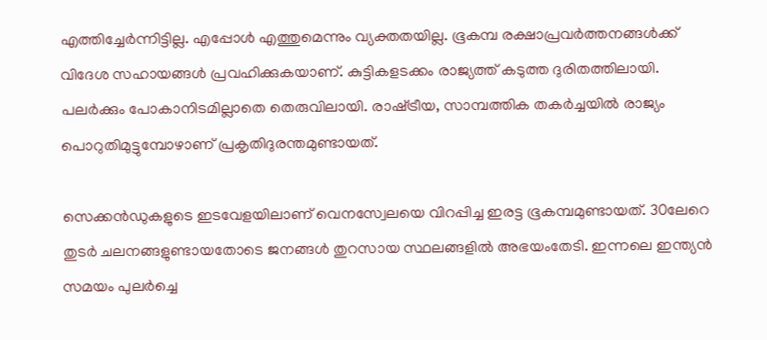എത്തിച്ചേർന്നിട്ടില്ല. എപ്പോൾ എത്തുമെന്നും വ്യക്തതയില്ല. ഭൂകമ്പ രക്ഷാപ്രവർത്തനങ്ങൾക്ക് വിദേശ സഹായങ്ങൾ പ്രവഹിക്കുകയാണ്. കുട്ടികളടക്കം രാജ്യത്ത് കടുത്ത ദുരിതത്തിലായി. പലർക്കും പോകാനിടമില്ലാതെ തെരുവിലായി. രാഷ്‌ട്രീയ, സാമ്പത്തിക തകർച്ചയിൽ രാജ്യം പൊറുതിമുട്ടുമ്പോഴാണ് പ്രകൃതിദുരന്തമുണ്ടായത്.

സെക്കൻഡുകളുടെ ഇടവേളയിലാണ് വെന‌സ്വേലയെ വിറപ്പിച്ച ഇരട്ട ഭൂകമ്പമുണ്ടായത്. 30ലേറെ തുടർ ചലനങ്ങളുണ്ടായതോടെ ജനങ്ങൾ തുറസായ സ്ഥലങ്ങളിൽ അഭയംതേടി. ഇന്നലെ ഇന്ത്യൻ സമയം പുലർച്ചെ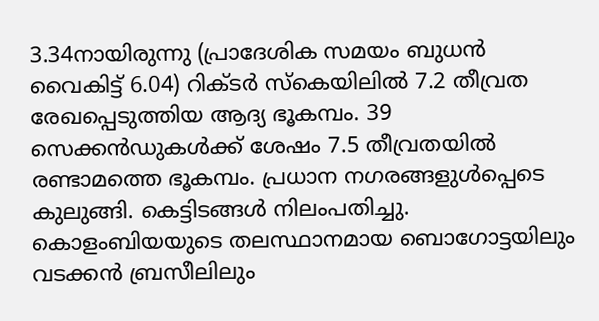3.34നായിരുന്നു (പ്രാദേശിക സമയം ബുധൻ വൈകിട്ട് 6.04) റിക്ടർ സ്‌കെയിലിൽ 7.2 തീവ്രത രേഖപ്പെടുത്തിയ ആദ്യ ഭൂകമ്പം. 39 സെക്കൻഡുകൾക്ക് ശേഷം 7.5 തീവ്രതയിൽ രണ്ടാമത്തെ ഭൂകമ്പം. പ്രധാന നഗരങ്ങളുൾപ്പെടെ കുലുങ്ങി. കെട്ടിടങ്ങൾ നിലംപതിച്ചു. കൊളംബിയയുടെ തലസ്ഥാനമായ ബൊഗോട്ടയിലും വടക്കൻ ബ്രസീലിലും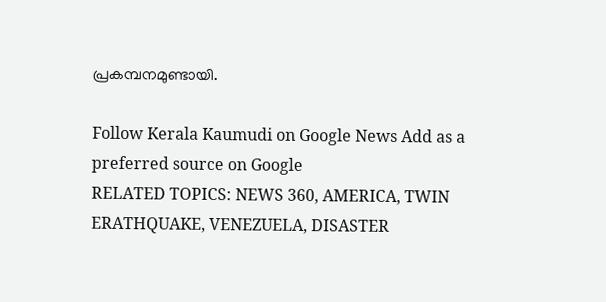പ്രകമ്പനമുണ്ടായി.

Follow Kerala Kaumudi on Google News Add as a preferred source on Google
RELATED TOPICS: NEWS 360, AMERICA, TWIN ERATHQUAKE, VENEZUELA, DISASTER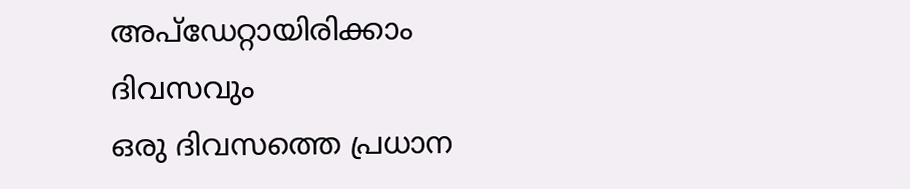അപ്ഡേറ്റായിരിക്കാം ദിവസവും
ഒരു ദിവസത്തെ പ്രധാന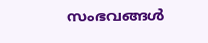സംഭവങ്ങൾ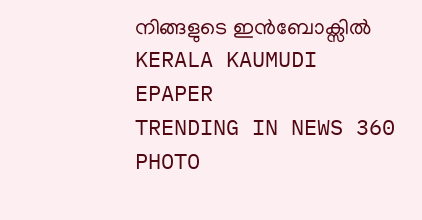നിങ്ങളുടെ ഇൻബോക്സിൽ
KERALA KAUMUDI EPAPER
TRENDING IN NEWS 360
PHOTO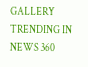GALLERY
TRENDING IN NEWS 360